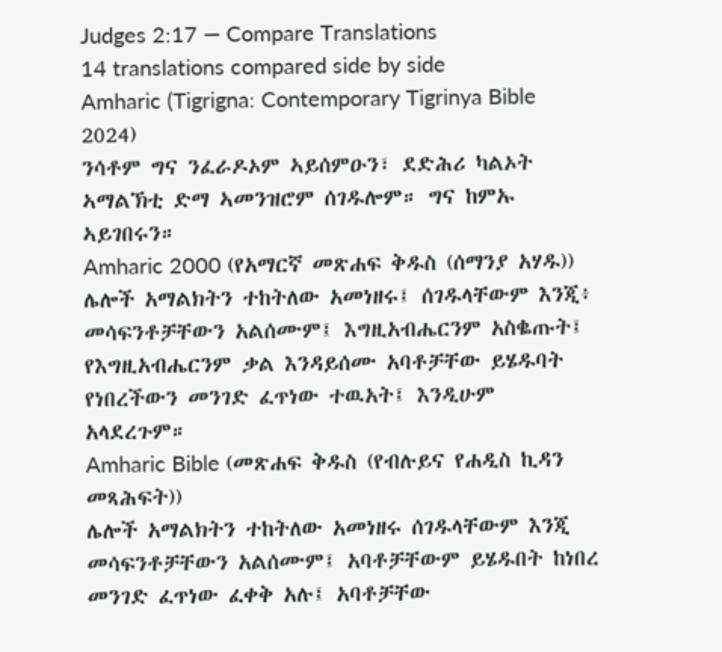Judges 2:17 — Compare Translations
14 translations compared side by side
Amharic (Tigrigna: Contemporary Tigrinya Bible 2024)
ንሳቶም ግና ንፈራዶኦም ኣይሰምዑን፣ ደድሕሪ ካልኦት ኣማልኽቲ ድማ ኣመንዝሮም ሰገዱሎም። ግና ከምኡ ኣይገበሩን።
Amharic 2000 (የአማርኛ መጽሐፍ ቅዱስ (ሰማንያ አሃዱ))
ሌሎች አማልክትን ተከትለው አመነዘሩ፤ ሰገዱላቸውም እንጂ፥ መሳፍንቶቻቸውን አልሰሙም፤ እግዚአብሔርንም አስቈጡት፤ የእግዚአብሔርንም ቃል እንዳይሰሙ አባቶቻቸው ይሄዱባት የነበረችውን መንገድ ፈጥነው ተዉአት፤ እንዲሁም አላደረጉም።
Amharic Bible (መጽሐፍ ቅዱስ (የብሉይና የሐዲስ ኪዳን መጻሕፍት))
ሌሎች አማልክትን ተከትለው አመነዘሩ ሰገዱላቸውም እንጂ መሳፍንቶቻቸውን አልሰሙም፤ አባቶቻቸውም ይሄዱበት ከነበረ መንገድ ፈጥነው ፈቀቅ አሉ፤ አባቶቻቸው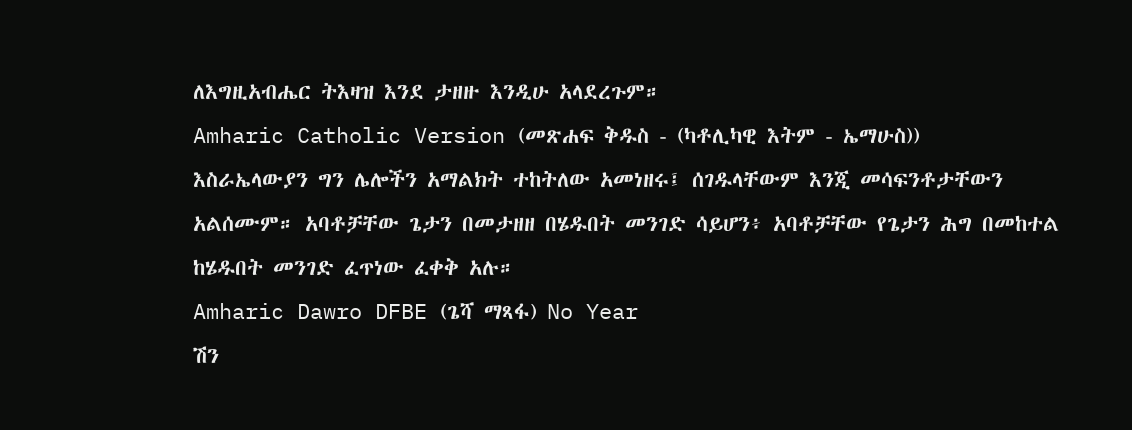ለእግዚአብሔር ትእዛዝ እንደ ታዘዙ እንዲሁ አላደረጉም።
Amharic Catholic Version (መጽሐፍ ቅዱስ - (ካቶሊካዊ እትም - ኤማሁስ))
እስራኤላውያን ግን ሌሎችን አማልክት ተከትለው አመነዘሩ፤ ሰገዱላቸውም እንጂ መሳፍንቶታቸውን አልሰሙም። አባቶቻቸው ጌታን በመታዘዘ በሄዱበት መንገድ ሳይሆን፥ አባቶቻቸው የጌታን ሕግ በመከተል ከሄዱበት መንገድ ፈጥነው ፈቀቅ አሉ።
Amharic Dawro DFBE (ጌሻ ማጻፋ) No Year
ሽን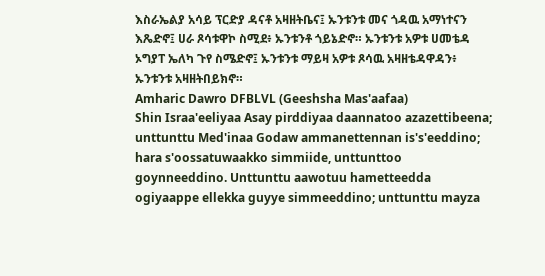እስራኤልያ አሳይ ፕርድያ ዳናቶ አዛዘትቤና፤ ኡንቱንቱ መና ጎዳዉ አማነተናን እጼድኖ፤ ሀራ ጾሳቱዋኮ ስሚደ፥ ኡንቱንቶ ጎይኔድኖ። ኡንቱንቱ አዎቱ ሀመቴዳ ኦግያፐ ኤለካ ጉየ ስሜድኖ፤ ኡንቱንቱ ማይዛ አዎቱ ጾሳዉ አዛዘቴዳዋዳን፥ ኡንቱንቱ አዛዘትበይክኖ።
Amharic Dawro DFBLVL (Geeshsha Mas'aafaa)
Shin Israa'eeliyaa Asay pirddiyaa daannatoo azazettibeena; unttunttu Med'inaa Godaw ammanettennan is's'eeddino; hara s'oossatuwaakko simmiide, unttunttoo goynneeddino. Unttunttu aawotuu hametteedda ogiyaappe ellekka guyye simmeeddino; unttunttu mayza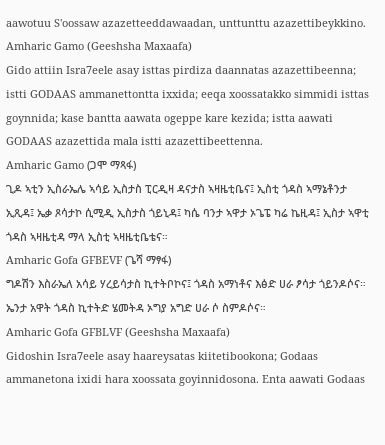aawotuu S'oossaw azazetteeddawaadan, unttunttu azazettibeykkino.
Amharic Gamo (Geeshsha Maxaafa)
Gido attiin Isra7eele asay isttas pirdiza daannatas azazettibeenna; istti GODAAS ammanettontta ixxida; eeqa xoossatakko simmidi isttas goynnida; kase bantta aawata ogeppe kare kezida; istta aawati GODAAS azazettida mala istti azazettibeettenna.
Amharic Gamo (ጋሞ ማጻፋ)
ጊዶ ኣቲን ኢስራኤሌ ኣሳይ ኢስታስ ፒርዲዛ ዳናታስ ኣዛዜቲቤና፤ ኢስቲ ጎዳስ ኣማኔቶንታ ኢጺዳ፤ ኤቃ ጾሳታኮ ሲሚዲ ኢስታስ ጎይኒዳ፤ ካሴ ባንታ ኣዋታ ኦጌፔ ካሬ ኬዚዳ፤ ኢስታ ኣዋቲ ጎዳስ ኣዛዜቲዳ ማላ ኢስቲ ኣዛዜቲቤቴና።
Amharic Gofa GFBEVF (ጌሻ ማፃፋ)
ግዶሽን እስራኤለ አሳይ ሃረይሳታስ ኪተትቦኮና፤ ጎዳስ አማነቶና እፅድ ሀራ ፆሳታ ጎይንዶሶና። ኤንታ አዋት ጎዳስ ኪተትድ ሄመትዳ ኦግያ አግድ ሀራ ሶ ስምዶሶና።
Amharic Gofa GFBLVF (Geeshsha Maxaafa)
Gidoshin Isra7eele asay haareysatas kiitetibookona; Godaas ammanetona ixidi hara xoossata goyinnidosona. Enta aawati Godaas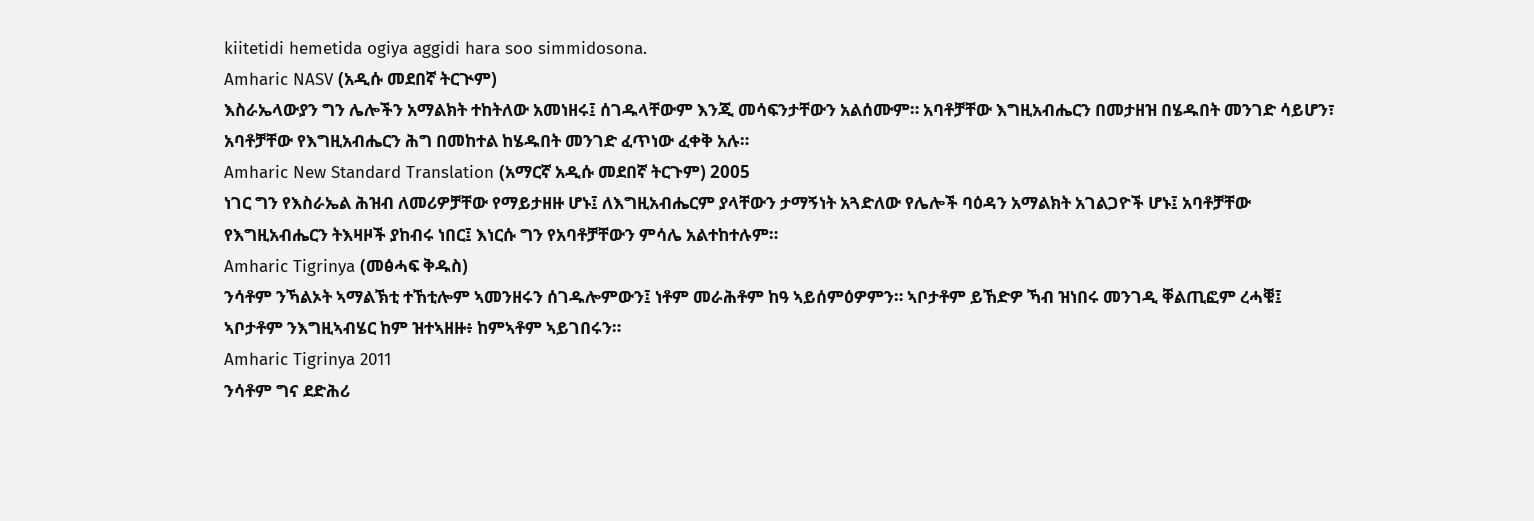kiitetidi hemetida ogiya aggidi hara soo simmidosona.
Amharic NASV (አዲሱ መደበኛ ትርጒም)
እስራኤላውያን ግን ሌሎችን አማልክት ተከትለው አመነዘሩ፤ ሰገዱላቸውም እንጂ መሳፍንታቸውን አልሰሙም። አባቶቻቸው እግዚአብሔርን በመታዘዝ በሄዱበት መንገድ ሳይሆን፣ አባቶቻቸው የእግዚአብሔርን ሕግ በመከተል ከሄዱበት መንገድ ፈጥነው ፈቀቅ አሉ።
Amharic New Standard Translation (አማርኛ አዲሱ መደበኛ ትርጉም) 2005
ነገር ግን የእስራኤል ሕዝብ ለመሪዎቻቸው የማይታዘዙ ሆኑ፤ ለእግዚአብሔርም ያላቸውን ታማኝነት አጓድለው የሌሎች ባዕዳን አማልክት አገልጋዮች ሆኑ፤ አባቶቻቸው የእግዚአብሔርን ትእዛዞች ያከብሩ ነበር፤ እነርሱ ግን የአባቶቻቸውን ምሳሌ አልተከተሉም።
Amharic Tigrinya (መፅሓፍ ቅዱስ)
ንሳቶም ንኻልኦት ኣማልኽቲ ተኸቲሎም ኣመንዘሩን ሰገዱሎምውን፤ ነቶም መራሕቶም ከዓ ኣይሰምዕዎምን። ኣቦታቶም ይኸድዎ ኻብ ዝነበሩ መንገዲ ቐልጢፎም ረሓቑ፤ ኣቦታቶም ንእግዚኣብሄር ከም ዝተኣዘዙ፥ ከምኣቶም ኣይገበሩን።
Amharic Tigrinya 2011
ንሳቶም ግና ደድሕሪ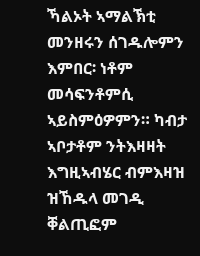ኻልኦት ኣማልኽቲ መንዘሩን ሰገዱሎምን እምበር፡ ነቶም መሳፍንቶምሲ ኣይስምዕዎምን። ካብታ ኣቦታቶም ንትእዛዛት እግዚኣብሄር ብምእዛዝ ዝኸዱላ መገዲ ቐልጢፎም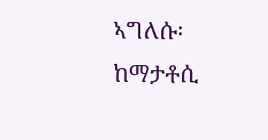ኣግለሱ፡ ከማታቶሲ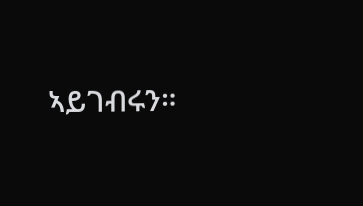ኣይገብሩን።